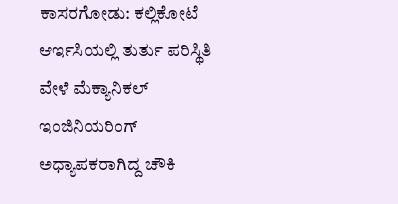ಕಾಸರಗೋಡು: ಕಲ್ಲಿಕೋಟೆ ಆರ್ಇಸಿಯಲ್ಲಿ ತುರ್ತು ಪರಿಸ್ಥಿತಿ ವೇಳೆ ಮೆಕ್ಯಾನಿಕಲ್ ಇಂಜಿನಿಯರಿಂಗ್ ಅಧ್ಯಾಪಕರಾಗಿದ್ದ ಚೌಕಿ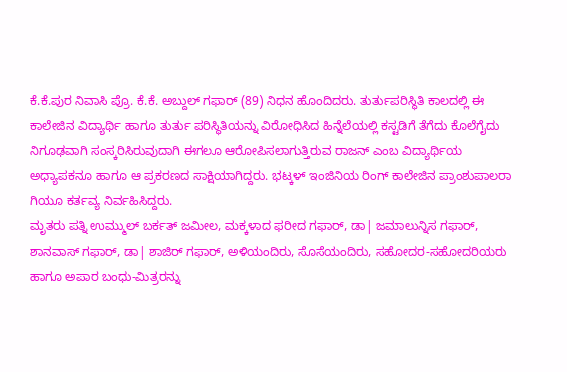ಕೆ.ಕೆ.ಪುರ ನಿವಾಸಿ ಪ್ರೊ. ಕೆ.ಕೆ. ಅಬ್ದುಲ್ ಗಫಾರ್ (89) ನಿಧನ ಹೊಂದಿದರು. ತುರ್ತುಪರಿಸ್ಥಿತಿ ಕಾಲದಲ್ಲಿ ಈ ಕಾಲೇಜಿನ ವಿದ್ಯಾರ್ಥಿ ಹಾಗೂ ತುರ್ತು ಪರಿಸ್ಥಿತಿಯನ್ನು ವಿರೋಧಿಸಿದ ಹಿನ್ನೆಲೆಯಲ್ಲಿ ಕಸ್ಟಡಿಗೆ ತೆಗೆದು ಕೊಲೆಗೈದು ನಿಗೂಢವಾಗಿ ಸಂಸ್ಕರಿಸಿರುವುದಾಗಿ ಈಗಲೂ ಆರೋಪಿಸಲಾಗುತ್ತಿರುವ ರಾಜನ್ ಎಂಬ ವಿದ್ಯಾರ್ಥಿಯ ಅಧ್ಯಾಪಕನೂ ಹಾಗೂ ಆ ಪ್ರಕರಣದ ಸಾಕ್ಷಿಯಾಗಿದ್ದರು. ಭಟ್ಕಳ್ ಇಂಜಿನಿಯ ರಿಂಗ್ ಕಾಲೇಜಿನ ಪ್ರಾಂಶುಪಾಲರಾ ಗಿಯೂ ಕರ್ತವ್ಯ ನಿರ್ವಹಿಸಿದ್ದರು.
ಮೃತರು ಪತ್ನಿ ಉಮ್ಮುಲ್ ಬರ್ಕತ್ ಜಮೀಲ, ಮಕ್ಕಳಾದ ಫರೀದ ಗಫಾರ್, ಡಾ| ಜಮಾಲುನ್ನಿಸ ಗಫಾರ್, ಶಾನವಾಸ್ ಗಫಾರ್, ಡಾ| ಶಾಜಿರ್ ಗಫಾರ್, ಅಳಿಯಂದಿರು, ಸೊಸೆಯಂದಿರು, ಸಹೋದರ-ಸಹೋದರಿಯರು ಹಾಗೂ ಅಪಾರ ಬಂಧು-ಮಿತ್ರರನ್ನು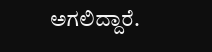ಅಗಲಿದ್ದಾರೆ.